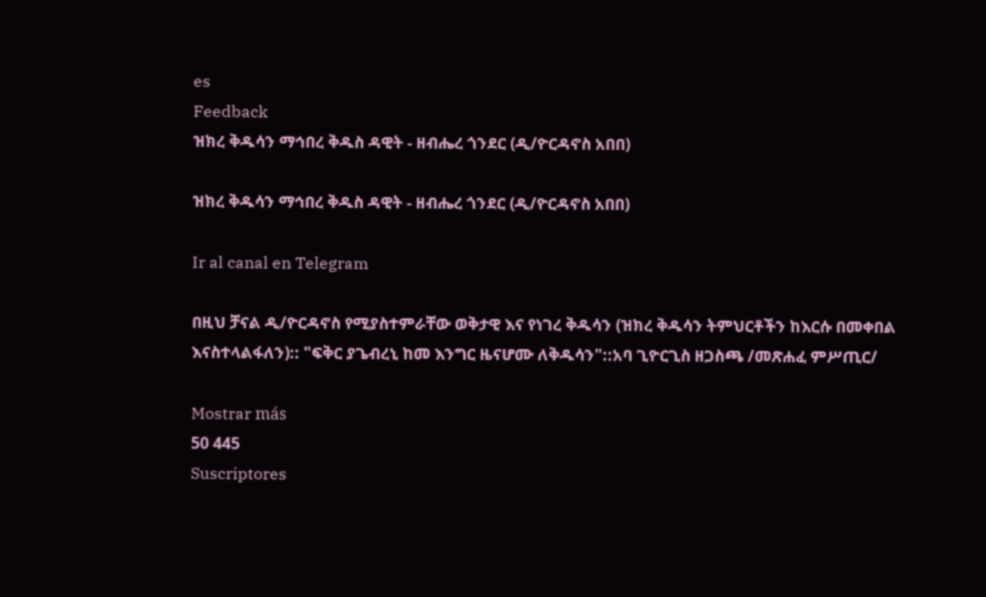es
Feedback
ዝክረ ቅዱሳን ማኅበረ ቅዱስ ዳዊት - ዘብሔረ ጎንደር (ዲ/ዮርዳኖስ አበበ)

ዝክረ ቅዱሳን ማኅበረ ቅዱስ ዳዊት - ዘብሔረ ጎንደር (ዲ/ዮርዳኖስ አበበ)

Ir al canal en Telegram

በዚህ ቻናል ዲ/ዮርዳኖስ የሚያስተምራቸው ወቅታዊ እና የነገረ ቅዱሳን (ዝክረ ቅዱሳን ትምህርቶችን ከእርሱ በመቀበል እናስተላልፋለን):: "ፍቅር ያጌብረኒ ከመ እንግር ዜናሆሙ ለቅዱሳን"::አባ ጊዮርጊስ ዘጋስጫ /መጽሐፈ ምሥጢር/

Mostrar más
50 445
Suscriptores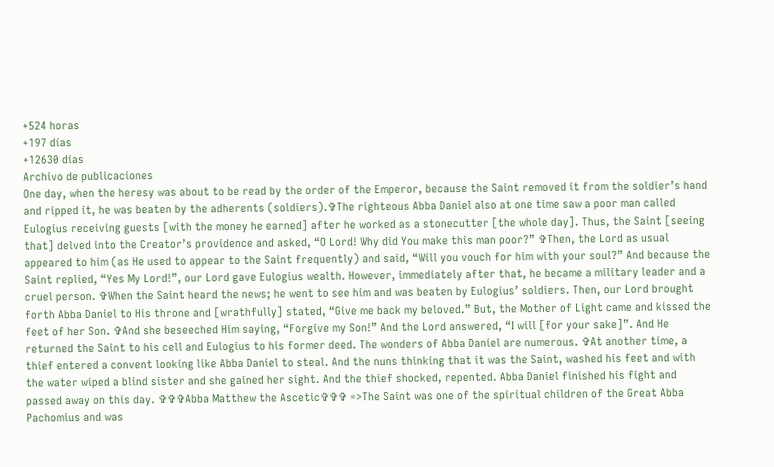+524 horas
+197 días
+12630 días
Archivo de publicaciones
One day, when the heresy was about to be read by the order of the Emperor, because the Saint removed it from the soldier’s hand and ripped it, he was beaten by the adherents (soldiers).✞The righteous Abba Daniel also at one time saw a poor man called Eulogius receiving guests [with the money he earned] after he worked as a stonecutter [the whole day]. Thus, the Saint [seeing that] delved into the Creator’s providence and asked, “O Lord! Why did You make this man poor?” ✞Then, the Lord as usual appeared to him (as He used to appear to the Saint frequently) and said, “Will you vouch for him with your soul?” And because the Saint replied, “Yes My Lord!”, our Lord gave Eulogius wealth. However, immediately after that, he became a military leader and a cruel person. ✞When the Saint heard the news; he went to see him and was beaten by Eulogius’ soldiers. Then, our Lord brought forth Abba Daniel to His throne and [wrathfully] stated, “Give me back my beloved.” But, the Mother of Light came and kissed the feet of her Son. ✞And she beseeched Him saying, “Forgive my Son!” And the Lord answered, “I will [for your sake]”. And He returned the Saint to his cell and Eulogius to his former deed. The wonders of Abba Daniel are numerous. ✞At another time, a thief entered a convent looking like Abba Daniel to steal. And the nuns thinking that it was the Saint, washed his feet and with the water wiped a blind sister and she gained her sight. And the thief shocked, repented. Abba Daniel finished his fight and passed away on this day. ✞✞✞Abba Matthew the Ascetic✞✞✞ =>The Saint was one of the spiritual children of the Great Abba Pachomius and was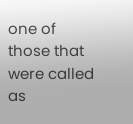one of those that were called as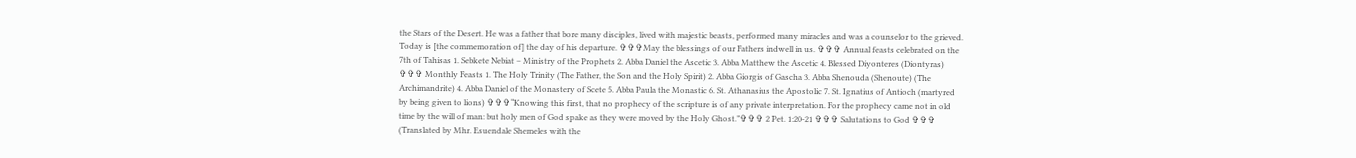the Stars of the Desert. He was a father that bore many disciples, lived with majestic beasts, performed many miracles and was a counselor to the grieved. Today is [the commemoration of] the day of his departure. ✞✞✞May the blessings of our Fathers indwell in us. ✞✞✞ Annual feasts celebrated on the 7th of Tahisas 1. Sebkete Nebiat – Ministry of the Prophets 2. Abba Daniel the Ascetic 3. Abba Matthew the Ascetic 4. Blessed Diyonteres (Diontyras) ✞✞✞ Monthly Feasts 1. The Holy Trinity (The Father, the Son and the Holy Spirit) 2. Abba Giorgis of Gascha 3. Abba Shenouda (Shenoute) (The Archimandrite) 4. Abba Daniel of the Monastery of Scete 5. Abba Paula the Monastic 6. St. Athanasius the Apostolic 7. St. Ignatius of Antioch (martyred by being given to lions) ✞✞✞“Knowing this first, that no prophecy of the scripture is of any private interpretation. For the prophecy came not in old time by the will of man: but holy men of God spake as they were moved by the Holy Ghost.”✞✞✞ 2 Pet. 1:20-21 ✞✞✞ Salutations to God ✞✞✞ (Translated by Mhr. Esuendale Shemeles with the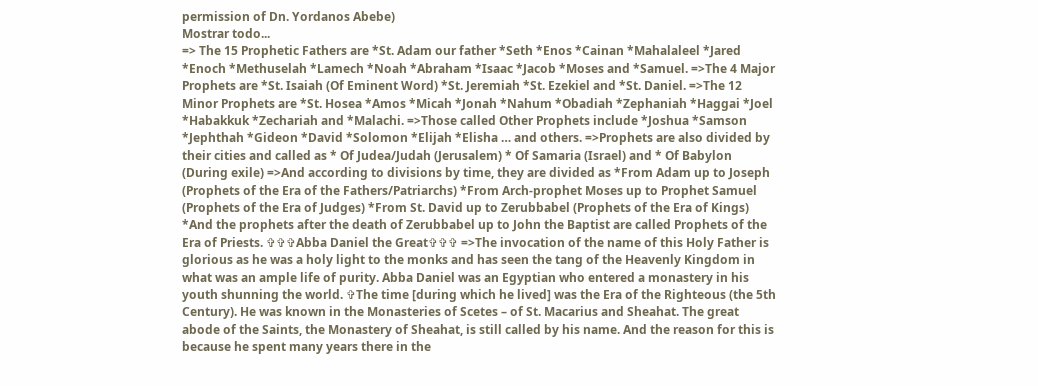permission of Dn. Yordanos Abebe)
Mostrar todo...
=> The 15 Prophetic Fathers are *St. Adam our father *Seth *Enos *Cainan *Mahalaleel *Jared *Enoch *Methuselah *Lamech *Noah *Abraham *Isaac *Jacob *Moses and *Samuel. =>The 4 Major Prophets are *St. Isaiah (Of Eminent Word) *St. Jeremiah *St. Ezekiel and *St. Daniel. =>The 12 Minor Prophets are *St. Hosea *Amos *Micah *Jonah *Nahum *Obadiah *Zephaniah *Haggai *Joel *Habakkuk *Zechariah and *Malachi. =>Those called Other Prophets include *Joshua *Samson *Jephthah *Gideon *David *Solomon *Elijah *Elisha … and others. =>Prophets are also divided by their cities and called as * Of Judea/Judah (Jerusalem) * Of Samaria (Israel) and * Of Babylon (During exile) =>And according to divisions by time, they are divided as *From Adam up to Joseph (Prophets of the Era of the Fathers/Patriarchs) *From Arch-prophet Moses up to Prophet Samuel (Prophets of the Era of Judges) *From St. David up to Zerubbabel (Prophets of the Era of Kings) *And the prophets after the death of Zerubbabel up to John the Baptist are called Prophets of the Era of Priests. ✞✞✞Abba Daniel the Great✞✞✞ =>The invocation of the name of this Holy Father is glorious as he was a holy light to the monks and has seen the tang of the Heavenly Kingdom in what was an ample life of purity. Abba Daniel was an Egyptian who entered a monastery in his youth shunning the world. ✞The time [during which he lived] was the Era of the Righteous (the 5th Century). He was known in the Monasteries of Scetes – of St. Macarius and Sheahat. The great abode of the Saints, the Monastery of Sheahat, is still called by his name. And the reason for this is because he spent many years there in the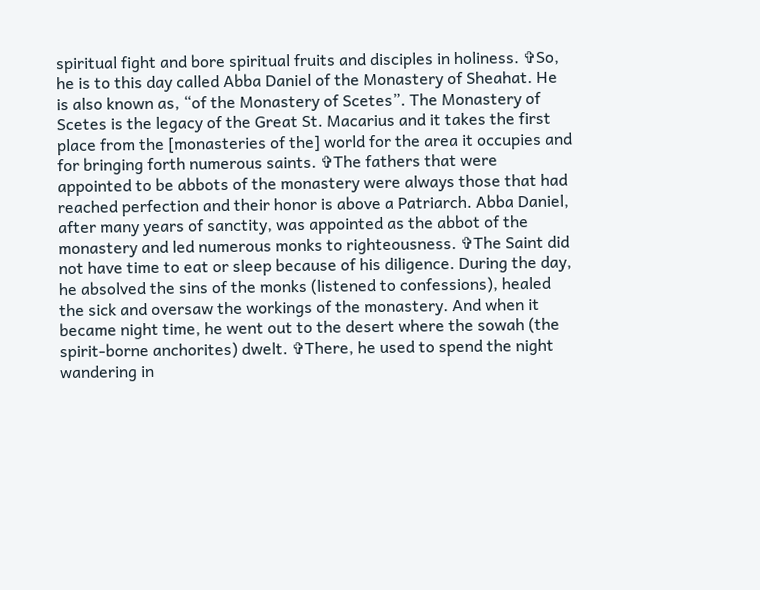spiritual fight and bore spiritual fruits and disciples in holiness. ✞So, he is to this day called Abba Daniel of the Monastery of Sheahat. He is also known as, “of the Monastery of Scetes”. The Monastery of Scetes is the legacy of the Great St. Macarius and it takes the first place from the [monasteries of the] world for the area it occupies and for bringing forth numerous saints. ✞The fathers that were appointed to be abbots of the monastery were always those that had reached perfection and their honor is above a Patriarch. Abba Daniel, after many years of sanctity, was appointed as the abbot of the monastery and led numerous monks to righteousness. ✞The Saint did not have time to eat or sleep because of his diligence. During the day, he absolved the sins of the monks (listened to confessions), healed the sick and oversaw the workings of the monastery. And when it became night time, he went out to the desert where the sowah (the spirit-borne anchorites) dwelt. ✞There, he used to spend the night wandering in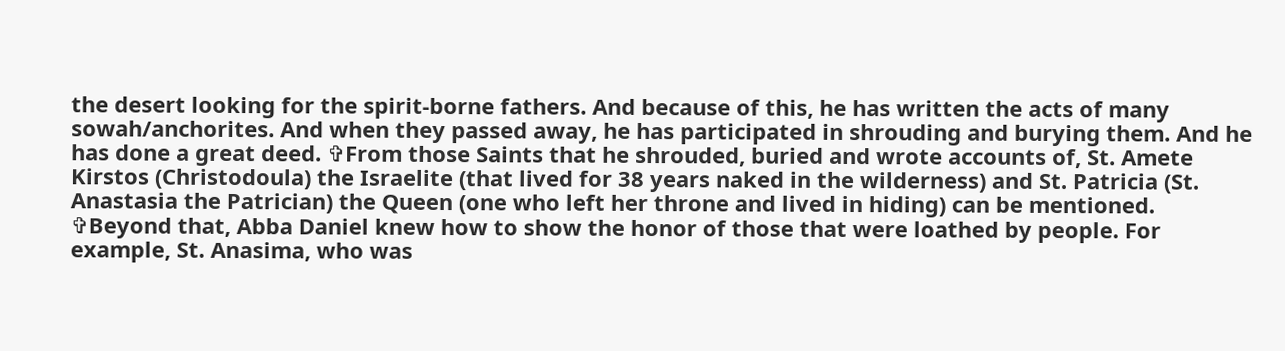the desert looking for the spirit-borne fathers. And because of this, he has written the acts of many sowah/anchorites. And when they passed away, he has participated in shrouding and burying them. And he has done a great deed. ✞From those Saints that he shrouded, buried and wrote accounts of, St. Amete Kirstos (Christodoula) the Israelite (that lived for 38 years naked in the wilderness) and St. Patricia (St. Anastasia the Patrician) the Queen (one who left her throne and lived in hiding) can be mentioned. ✞Beyond that, Abba Daniel knew how to show the honor of those that were loathed by people. For example, St. Anasima, who was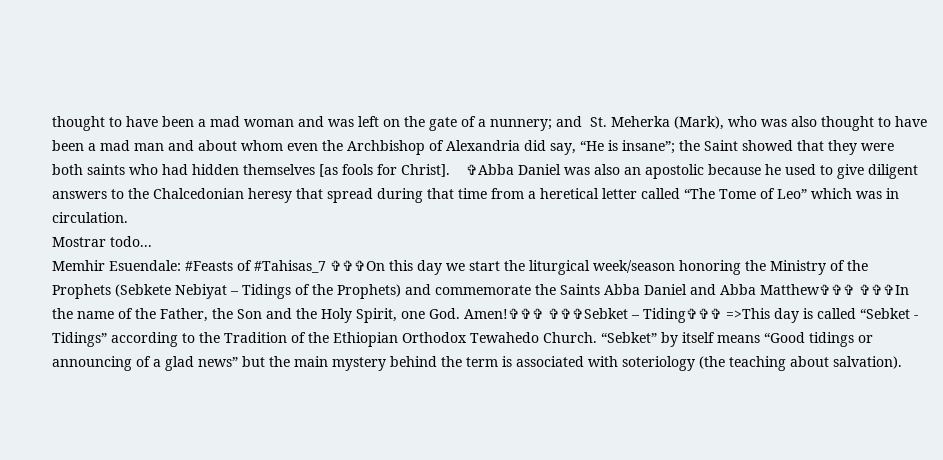thought to have been a mad woman and was left on the gate of a nunnery; and  St. Meherka (Mark), who was also thought to have been a mad man and about whom even the Archbishop of Alexandria did say, “He is insane”; the Saint showed that they were both saints who had hidden themselves [as fools for Christ].    ✞Abba Daniel was also an apostolic because he used to give diligent answers to the Chalcedonian heresy that spread during that time from a heretical letter called “The Tome of Leo” which was in circulation.
Mostrar todo...
Memhir Esuendale: #Feasts of #Tahisas_7 ✞✞✞On this day we start the liturgical week/season honoring the Ministry of the Prophets (Sebkete Nebiyat – Tidings of the Prophets) and commemorate the Saints Abba Daniel and Abba Matthew✞✞✞ ✞✞✞In the name of the Father, the Son and the Holy Spirit, one God. Amen!✞✞✞ ✞✞✞Sebket – Tiding✞✞✞ =>This day is called “Sebket - Tidings” according to the Tradition of the Ethiopian Orthodox Tewahedo Church. “Sebket” by itself means “Good tidings or announcing of a glad news” but the main mystery behind the term is associated with soteriology (the teaching about salvation).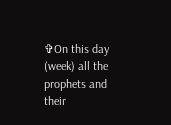✞On this day (week) all the prophets and their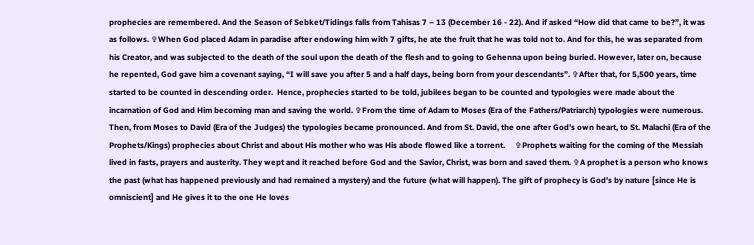prophecies are remembered. And the Season of Sebket/Tidings falls from Tahisas 7 – 13 (December 16 - 22). And if asked “How did that came to be?”, it was as follows. ✞When God placed Adam in paradise after endowing him with 7 gifts, he ate the fruit that he was told not to. And for this, he was separated from his Creator, and was subjected to the death of the soul upon the death of the flesh and to going to Gehenna upon being buried. However, later on, because he repented, God gave him a covenant saying, “I will save you after 5 and a half days, being born from your descendants”. ✞After that, for 5,500 years, time started to be counted in descending order.  Hence, prophecies started to be told, jubilees began to be counted and typologies were made about the incarnation of God and Him becoming man and saving the world. ✞From the time of Adam to Moses (Era of the Fathers/Patriarch) typologies were numerous. Then, from Moses to David (Era of the Judges) the typologies became pronounced. And from St. David, the one after God’s own heart, to St. Malachi (Era of the Prophets/Kings) prophecies about Christ and about His mother who was His abode flowed like a torrent.     ✞Prophets waiting for the coming of the Messiah lived in fasts, prayers and austerity. They wept and it reached before God and the Savior, Christ, was born and saved them. ✞A prophet is a person who knows the past (what has happened previously and had remained a mystery) and the future (what will happen). The gift of prophecy is God’s by nature [since He is omniscient] and He gives it to the one He loves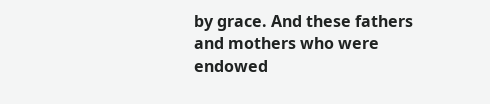by grace. And these fathers and mothers who were endowed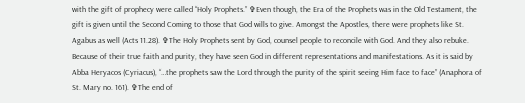with the gift of prophecy were called “Holy Prophets.” ✞Even though, the Era of the Prophets was in the Old Testament, the gift is given until the Second Coming to those that God wills to give. Amongst the Apostles, there were prophets like St. Agabus as well (Acts 11.28). ✞The Holy Prophets sent by God, counsel people to reconcile with God. And they also rebuke. Because of their true faith and purity, they have seen God in different representations and manifestations. As it is said by Abba Heryacos (Cyriacus), “…the prophets saw the Lord through the purity of the spirit seeing Him face to face” (Anaphora of St. Mary no. 161). ✞The end of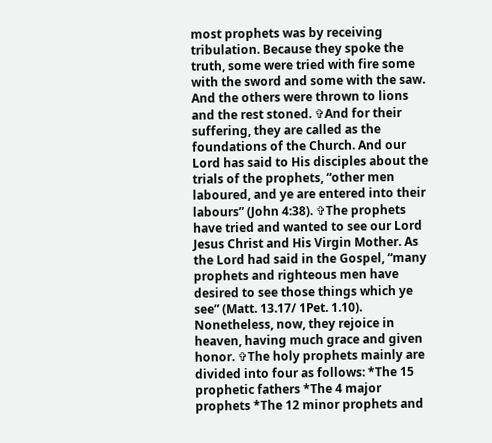most prophets was by receiving tribulation. Because they spoke the truth, some were tried with fire some with the sword and some with the saw. And the others were thrown to lions and the rest stoned. ✞And for their suffering, they are called as the foundations of the Church. And our Lord has said to His disciples about the trials of the prophets, “other men laboured, and ye are entered into their labours” (John 4:38). ✞The prophets have tried and wanted to see our Lord Jesus Christ and His Virgin Mother. As the Lord had said in the Gospel, “many prophets and righteous men have desired to see those things which ye see” (Matt. 13.17/ 1Pet. 1.10). Nonetheless, now, they rejoice in heaven, having much grace and given honor. ✞The holy prophets mainly are divided into four as follows: *The 15 prophetic fathers *The 4 major prophets *The 12 minor prophets and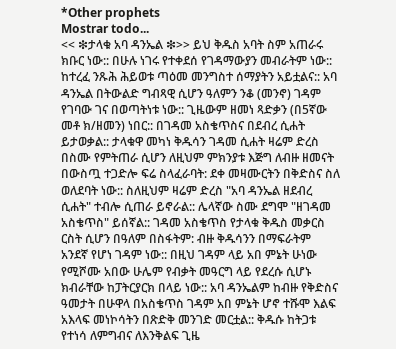*Other prophets
Mostrar todo...
<< ❇ታላቁ አባ ዳንኤል ❇>> ይህ ቅዱስ አባት ስም አጠራሩ ክቡር ነው:: በሁሉ ነገሩ የተቀደሰ የገዳማውያን መብራትም ነው:: ከተረፈ ንጹሕ ሕይወቱ ጣዕመ መንግስተ ሰማያትን አይቷልና:: አባ ዳንኤል በትውልድ ግብጻዊ ሲሆን ዓለምን ንቆ (መንኖ) ገዳም የገባው ገና በወጣትነቱ ነው:: ጊዜውም ዘመነ ጻድቃን (በ5ኛው መቶ ክ/ዘመን) ነበር:: በገዳመ አስቄጥስና በደብረ ሲሐት ይታወቃል:: ታላቁዋ መካነ ቅዱሳን ገዳመ ሲሐት ዛሬም ድረስ በስሙ የምትጠራ ሲሆን ለዚህም ምክንያቱ እጅግ ለብዙ ዘመናት በውስጧ ተጋድሎ ፍሬ ስላፈራባት: ደቀ መዛሙርትን በቅድስና ስለ ወለደባት ነው:: ስለዚህም ዛሬም ድረስ "አባ ዳንኤል ዘደብረ ሲሐት" ተብሎ ሲጠራ ይኖራል:: ሌላኛው ስሙ ደግሞ "ዘገዳመ አስቄጥስ" ይሰኛል:: ገዳመ አስቄጥስ የታላቁ ቅዱስ መቃርስ ርስት ሲሆን በዓለም በስፋትም: ብዙ ቅዱሳንን በማፍራትም አንደኛ የሆነ ገዳም ነው:: በዚህ ገዳም ላይ አበ ምኔት ሁነው የሚሾሙ አበው ሁሌም የብቃት መዓርግ ላይ የደረሱ ሲሆኑ ክብራቸው ከፓትርያርክ በላይ ነው:: አባ ዳንኤልም ከብዙ የቅድስና ዓመታት በሁዋላ በአስቄጥስ ገዳም አበ ምኔት ሆኖ ተሹሞ እልፍ አእላፍ መነኮሳትን በጽድቅ መንገድ መርቷል:: ቅዱሱ ከትጋቱ የተነሳ ለምግብና ለእንቅልፍ ጊዜ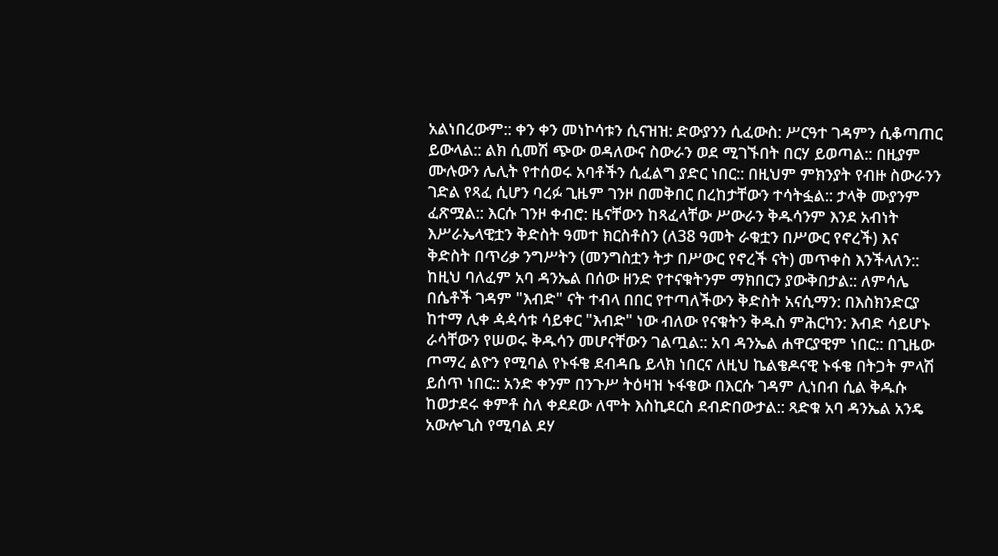አልነበረውም:: ቀን ቀን መነኮሳቱን ሲናዝዝ: ድውያንን ሲፈውስ: ሥርዓተ ገዳምን ሲቆጣጠር ይውላል:: ልክ ሲመሽ ጭው ወዳለውና ስውራን ወደ ሚገኙበት በርሃ ይወጣል:: በዚያም ሙሉውን ሌሊት የተሰወሩ አባቶችን ሲፈልግ ያድር ነበር:: በዚህም ምክንያት የብዙ ስውራንን ገድል የጻፈ ሲሆን ባረፉ ጊዜም ገንዞ በመቅበር በረከታቸውን ተሳትፏል:: ታላቅ ሙያንም ፈጽሟል:: እርሱ ገንዞ ቀብሮ: ዜናቸውን ከጻፈላቸው ሥውራን ቅዱሳንም እንደ አብነት እሥራኤላዊቷን ቅድስት ዓመተ ክርስቶስን (ለ38 ዓመት ራቁቷን በሥውር የኖረች) እና ቅድስት በጥሪቃ ንግሥትን (መንግስቷን ትታ በሥውር የኖረች ናት) መጥቀስ እንችላለን:: ከዚህ ባለፈም አባ ዳንኤል በሰው ዘንድ የተናቁትንም ማክበርን ያውቅበታል:: ለምሳሌ በሴቶች ገዳም "እብድ" ናት ተብላ በበር የተጣለችውን ቅድስት አናሲማን: በእስክንድርያ ከተማ ሊቀ ዻዻሳቱ ሳይቀር "እብድ" ነው ብለው የናቁትን ቅዱስ ምሕርካን: እብድ ሳይሆኑ ራሳቸውን የሠወሩ ቅዱሳን መሆናቸውን ገልጧል:: አባ ዳንኤል ሐዋርያዊም ነበር:: በጊዜው ጦማረ ልዮን የሚባል የኑፋቄ ደብዳቤ ይላክ ነበርና ለዚህ ኬልቄዶናዊ ኑፋቄ በትጋት ምላሽ ይሰጥ ነበር:: አንድ ቀንም በንጉሥ ትዕዛዝ ኑፋቄው በእርሱ ገዳም ሊነበብ ሲል ቅዱሱ ከወታደሩ ቀምቶ ስለ ቀደደው ለሞት እስኪደርስ ደብድበውታል:: ጻድቁ አባ ዳንኤል አንዴ አውሎጊስ የሚባል ደሃ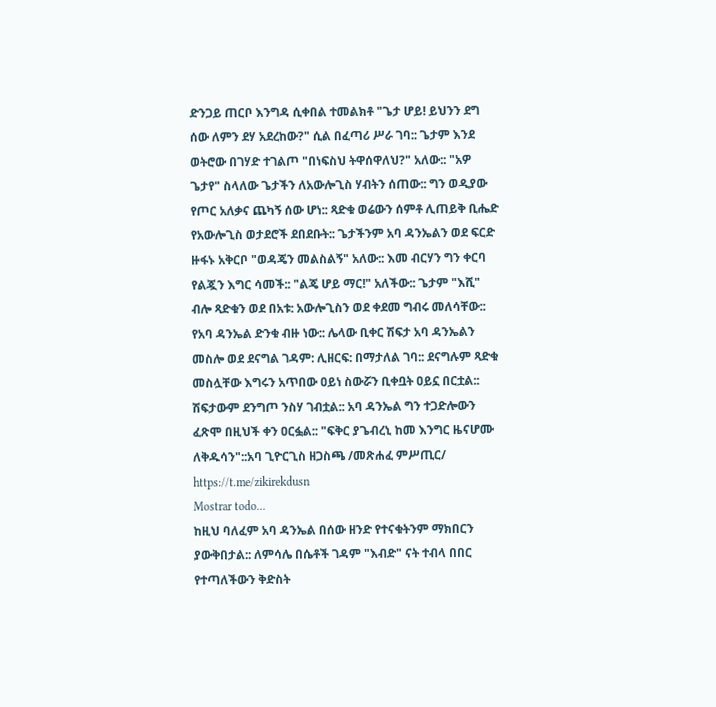ድንጋይ ጠርቦ እንግዳ ሲቀበል ተመልክቶ "ጌታ ሆይ! ይህንን ደግ ሰው ለምን ደሃ አደረከው?" ሲል በፈጣሪ ሥራ ገባ:: ጌታም እንደ ወትሮው በገሃድ ተገልጦ "በነፍስህ ትዋሰዋለህ?" አለው:: "አዎ ጌታየ" ስላለው ጌታችን ለአውሎጊስ ሃብትን ሰጠው:: ግን ወዲያው የጦር አለቃና ጨካኝ ሰው ሆነ:: ጻድቁ ወሬውን ሰምቶ ሊጠይቅ ቢሔድ የአውሎጊስ ወታደሮች ደበደቡት:: ጌታችንም አባ ዳንኤልን ወደ ፍርድ ዙፋኑ አቅርቦ "ወዳጄን መልስልኝ" አለው:: እመ ብርሃን ግን ቀርባ የልጇን እግር ሳመች:: "ልጄ ሆይ ማር!" አለችው:: ጌታም "እሺ" ብሎ ጻድቁን ወደ በአቱ: አውሎጊስን ወደ ቀደመ ግብሩ መለሳቸው:: የአባ ዳንኤል ድንቁ ብዙ ነው:: ሌላው ቢቀር ሽፍታ አባ ዳንኤልን መስሎ ወደ ደናግል ገዳም: ሊዘርፍ: በማታለል ገባ:: ደናግሉም ጻድቁ መስሏቸው እግሩን አጥበው ዐይነ ስውሯን ቢቀቧት ዐይኗ በርቷል:: ሽፍታውም ደንግጦ ንስሃ ገብቷል:: አባ ዳንኤል ግን ተጋድሎውን ፈጽሞ በዚህች ቀን ዐርፏል:: "ፍቅር ያጌብረኒ ከመ እንግር ዜናሆሙ ለቅዱሳን"::አባ ጊዮርጊስ ዘጋስጫ /መጽሐፈ ምሥጢር/ https://t.me/zikirekdusn
Mostrar todo...
ከዚህ ባለፈም አባ ዳንኤል በሰው ዘንድ የተናቁትንም ማክበርን ያውቅበታል:: ለምሳሌ በሴቶች ገዳም "እብድ" ናት ተብላ በበር የተጣለችውን ቅድስት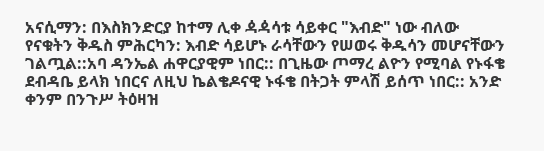አናሲማን: በእስክንድርያ ከተማ ሊቀ ዻዻሳቱ ሳይቀር "እብድ" ነው ብለው የናቁትን ቅዱስ ምሕርካን: እብድ ሳይሆኑ ራሳቸውን የሠወሩ ቅዱሳን መሆናቸውን ገልጧል::አባ ዳንኤል ሐዋርያዊም ነበር:: በጊዜው ጦማረ ልዮን የሚባል የኑፋቄ ደብዳቤ ይላክ ነበርና ለዚህ ኬልቄዶናዊ ኑፋቄ በትጋት ምላሽ ይሰጥ ነበር:: አንድ ቀንም በንጉሥ ትዕዛዝ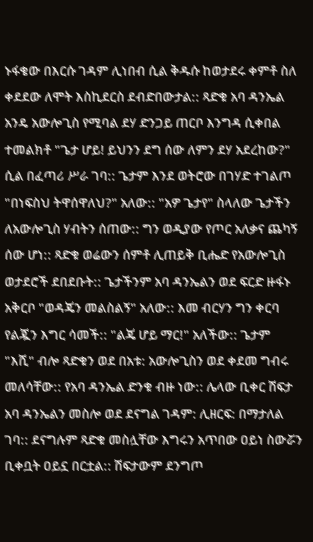ኑፋቄው በእርሱ ገዳም ሊነበብ ሲል ቅዱሱ ከወታደሩ ቀምቶ ስለ ቀደደው ለሞት እስኪደርስ ደብድበውታል:: ጻድቁ አባ ዳንኤል አንዴ አውሎጊስ የሚባል ደሃ ድንጋይ ጠርቦ እንግዳ ሲቀበል ተመልክቶ "ጌታ ሆይ! ይህንን ደግ ሰው ለምን ደሃ አደረከው?" ሲል በፈጣሪ ሥራ ገባ:: ጌታም እንደ ወትሮው በገሃድ ተገልጦ "በነፍስህ ትዋሰዋለህ?" አለው:: "አዎ ጌታየ" ስላለው ጌታችን ለአውሎጊስ ሃብትን ሰጠው:: ግን ወዲያው የጦር አለቃና ጨካኝ ሰው ሆነ:: ጻድቁ ወሬውን ሰምቶ ሊጠይቅ ቢሔድ የአውሎጊስ ወታደሮች ደበደቡት:: ጌታችንም አባ ዳንኤልን ወደ ፍርድ ዙፋኑ አቅርቦ "ወዳጄን መልስልኝ" አለው:: እመ ብርሃን ግን ቀርባ የልጇን እግር ሳመች:: "ልጄ ሆይ ማር!" አለችው:: ጌታም "እሺ" ብሎ ጻድቁን ወደ በአቱ: አውሎጊስን ወደ ቀደመ ግብሩ መለሳቸው:: የአባ ዳንኤል ድንቁ ብዙ ነው:: ሌላው ቢቀር ሽፍታ አባ ዳንኤልን መስሎ ወደ ደናግል ገዳም: ሊዘርፍ: በማታለል ገባ:: ደናግሉም ጻድቁ መስሏቸው እግሩን አጥበው ዐይነ ስውሯን ቢቀቧት ዐይኗ በርቷል:: ሽፍታውም ደንግጦ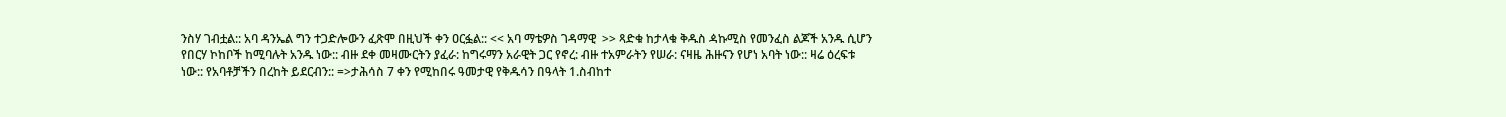ንስሃ ገብቷል:: አባ ዳንኤል ግን ተጋድሎውን ፈጽሞ በዚህች ቀን ዐርፏል:: << አባ ማቴዎስ ገዳማዊ  >> ጻድቁ ከታላቁ ቅዱስ ዻኩሚስ የመንፈስ ልጆች አንዱ ሲሆን የበርሃ ኮከቦች ከሚባሉት አንዱ ነው:: ብዙ ደቀ መዛሙርትን ያፈራ: ከግሩማን አራዊት ጋር የኖረ: ብዙ ተአምራትን የሠራ: ናዛዜ ሕዙናን የሆነ አባት ነው:: ዛሬ ዕረፍቱ ነው:: የአባቶቻችን በረከት ይደርብን:: =>ታሕሳስ 7 ቀን የሚከበሩ ዓመታዊ የቅዱሳን በዓላት 1.ስብከተ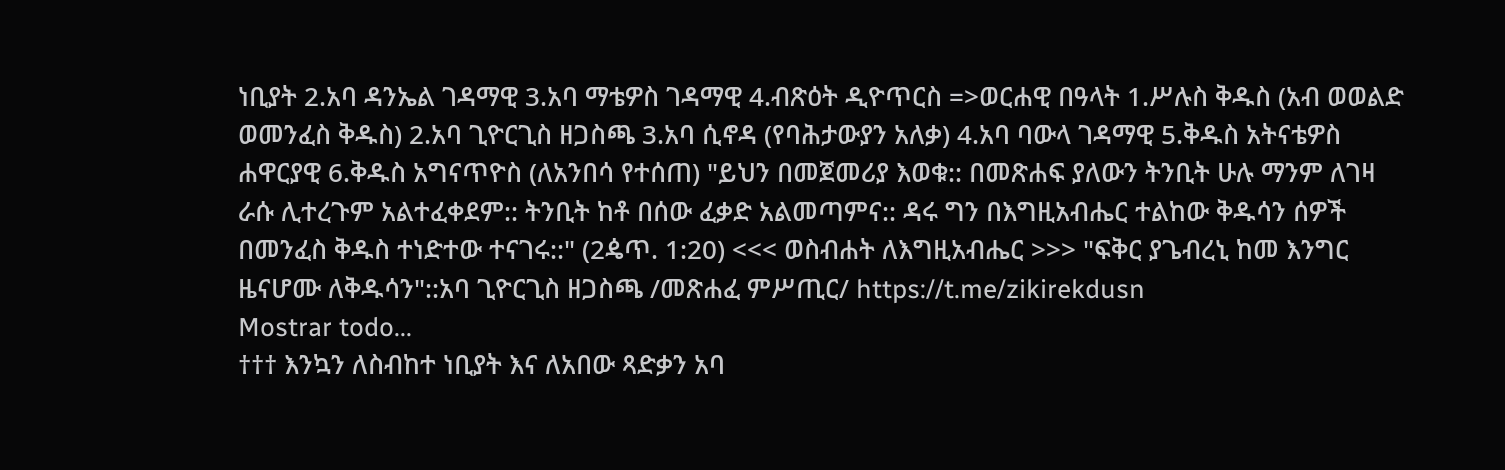ነቢያት 2.አባ ዳንኤል ገዳማዊ 3.አባ ማቴዎስ ገዳማዊ 4.ብጽዕት ዲዮጥርስ =>ወርሐዊ በዓላት 1.ሥሉስ ቅዱስ (አብ ወወልድ ወመንፈስ ቅዱስ) 2.አባ ጊዮርጊስ ዘጋስጫ 3.አባ ሲኖዳ (የባሕታውያን አለቃ) 4.አባ ባውላ ገዳማዊ 5.ቅዱስ አትናቴዎስ ሐዋርያዊ 6.ቅዱስ አግናጥዮስ (ለአንበሳ የተሰጠ) "ይህን በመጀመሪያ እወቁ:: በመጽሐፍ ያለውን ትንቢት ሁሉ ማንም ለገዛ ራሱ ሊተረጉም አልተፈቀደም:: ትንቢት ከቶ በሰው ፈቃድ አልመጣምና:: ዳሩ ግን በእግዚአብሔር ተልከው ቅዱሳን ሰዎች በመንፈስ ቅዱስ ተነድተው ተናገሩ::" (2ዼጥ. 1:20) <<< ወስብሐት ለእግዚአብሔር >>> "ፍቅር ያጌብረኒ ከመ እንግር ዜናሆሙ ለቅዱሳን"::አባ ጊዮርጊስ ዘጋስጫ /መጽሐፈ ምሥጢር/ https://t.me/zikirekdusn
Mostrar todo...
††† እንኳን ለስብከተ ነቢያት እና ለአበው ጻድቃን አባ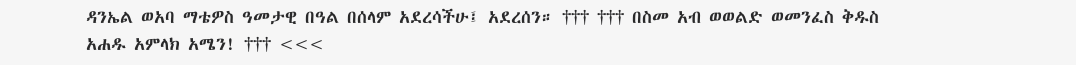ዳንኤል ወአባ ማቴዎስ ዓመታዊ በዓል በሰላም አደረሳችሁ፤ አደረሰን። ††† ††† በስመ አብ ወወልድ ወመንፈስ ቅዱስ አሐዱ አምላክ አሜን! ††† <<<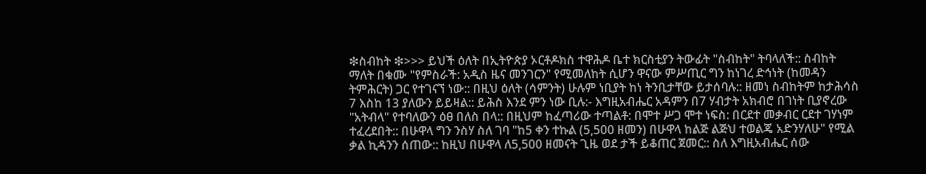❇ስብከት ❇>>> ይህች ዕለት በኢትዮጵያ ኦርቶዶክስ ተዋሕዶ ቤተ ክርስቲያን ትውፊት "ስብከት" ትባላለች:: ስብከት ማለት በቁሙ "የምስራች: አዲስ ዜና መንገርን" የሚመለከት ሲሆን ዋናው ምሥጢር ግን ከነገረ ድኅነት (ከመዳን ትምሕርት) ጋር የተገናኘ ነው:: በዚህ ዕለት (ሳምንት) ሁሉም ነቢያት ከነ ትንቢታቸው ይታሰባሉ:: ዘመነ ስብከትም ከታሕሳስ 7 እስከ 13 ያለውን ይይዛል:: ይሕስ እንደ ምን ነው ቢሉ:- እግዚአብሔር አዳምን በ7 ሃብታት አክብሮ በገነት ቢያኖረው "አትብላ" የተባለውን ዕፀ በለስ በላ:: በዚህም ከፈጣሪው ተጣልቶ: በሞተ ሥጋ ሞተ ነፍስ: በርደተ መቃብር ርደተ ገሃነም ተፈረደበት:: በሁዋላ ግን ንስሃ ስለ ገባ "ከ5 ቀን ተኩል (5,500 ዘመን) በሁዋላ ከልጅ ልጅህ ተወልጄ አድንሃለሁ" የሚል ቃል ኪዳንን ሰጠው:: ከዚህ በሁዋላ ለ5,500 ዘመናት ጊዜ ወደ ታች ይቆጠር ጀመር:: ስለ እግዚአብሔር ሰው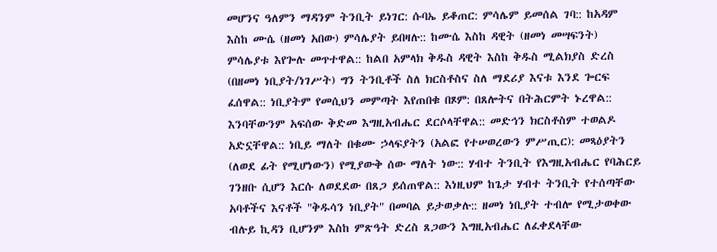መሆንና ዓለምን ማዳንም ትንቢት ይነገር: ሱባኤ ይቆጠር: ምሳሌም ይመሰል ገባ:: ከአዳም እስከ ሙሴ (ዘመነ አበው) ምሳሌያት ይበዛሉ:: ከሙሴ እስከ ዳዊት (ዘመነ መሣፍንት) ምሳሌያቱ እየጐሉ መጥተዋል:: ከልበ አምላክ ቅዱስ ዳዊት እስከ ቅዱስ ሚልክያስ ድረስ (በዘመነ ነቢያት/ነገሥት) ግን ትንቢቶች ስለ ክርስቶስና ስለ ማደሪያ እናቱ እንደ ጐርፍ ፈሰዋል:: ነቢያትም የመሲህን መምጣት እየጠበቁ በጾም: በጸሎትና በትሕርምት ኑረዋል:: እንባቸውንም አፍሰው ቅድመ እግዚአብሔር ደርሶላቸዋል:: መድኅን ክርስቶስም ተወልዶ አድኗቸዋል:: ነቢይ ማለት በቁሙ ኃላፍያትን (አልፎ የተሠወረውን ምሥጢር): መጻዕያትን (ለወደ ፊት የሚሆነውን) የሚያውቅ ሰው ማለት ነው:: ሃብተ ትንቢት የእግዚአብሔር የባሕርይ ገንዘቡ ሲሆን እርሱ ለወደደው በጸጋ ይሰጠዋል:: እነዚህም ከጌታ ሃብተ ትንቢት የተሰጣቸው አባቶችና እናቶች "ቅዱሳን ነቢያት" በመባል ይታወቃሉ:: ዘመነ ነቢያት ተብሎ የሚታወቀው ብሉይ ኪዳን ቢሆንም እስከ ምጽዓት ድረስ ጸጋውን እግዚአብሔር ለፈቀደላቸው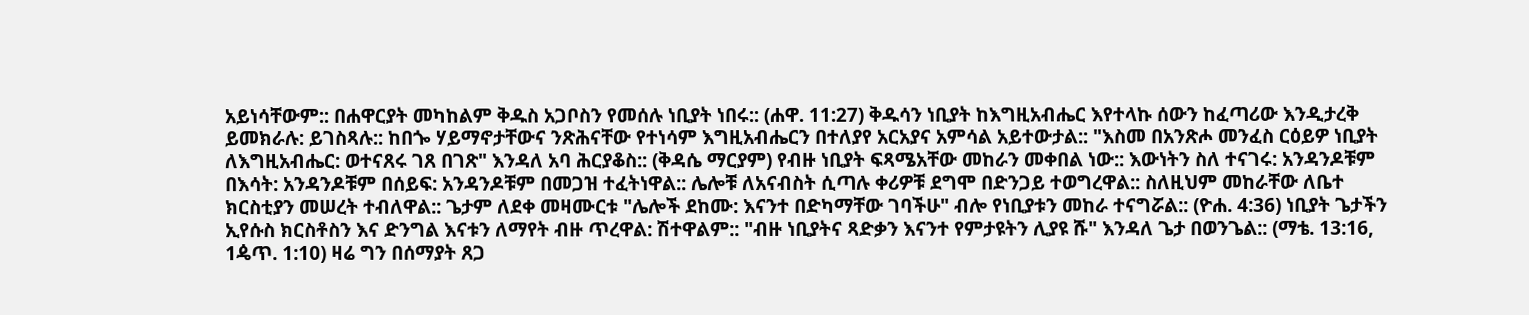አይነሳቸውም:: በሐዋርያት መካከልም ቅዱስ አጋቦስን የመሰሉ ነቢያት ነበሩ:: (ሐዋ. 11:27) ቅዱሳን ነቢያት ከእግዚአብሔር እየተላኩ ሰውን ከፈጣሪው እንዲታረቅ ይመክራሉ: ይገስጻሉ:: ከበጐ ሃይማኖታቸውና ንጽሕናቸው የተነሳም እግዚአብሔርን በተለያየ አርአያና አምሳል አይተውታል:: "እስመ በአንጽሖ መንፈስ ርዕይዎ ነቢያት ለእግዚአብሔር: ወተናጸሩ ገጸ በገጽ" እንዳለ አባ ሕርያቆስ:: (ቅዳሴ ማርያም) የብዙ ነቢያት ፍጻሜአቸው መከራን መቀበል ነው:: እውነትን ስለ ተናገሩ: አንዳንዶቹም በእሳት: አንዳንዶቹም በሰይፍ: አንዳንዶቹም በመጋዝ ተፈትነዋል:: ሌሎቹ ለአናብስት ሲጣሉ ቀሪዎቹ ደግሞ በድንጋይ ተወግረዋል:: ስለዚህም መከራቸው ለቤተ ክርስቲያን መሠረት ተብለዋል:: ጌታም ለደቀ መዛሙርቱ "ሌሎች ደከሙ: እናንተ በድካማቸው ገባችሁ" ብሎ የነቢያቱን መከራ ተናግሯል:: (ዮሐ. 4:36) ነቢያት ጌታችን ኢየሱስ ክርስቶስን እና ድንግል እናቱን ለማየት ብዙ ጥረዋል: ሽተዋልም:: "ብዙ ነቢያትና ጻድቃን እናንተ የምታዩትን ሊያዩ ሹ" እንዳለ ጌታ በወንጌል:: (ማቴ. 13:16, 1ዼጥ. 1:10) ዛሬ ግን በሰማያት ጸጋ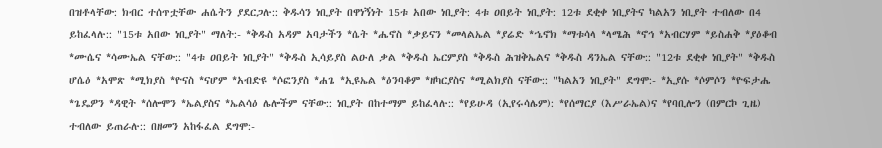በዝቶላቸው: ክብር ተሰጥቷቸው ሐሴትን ያደርጋሉ:: ቅዱሳን ነቢያት በዋነኝነት 15ቱ አበው ነቢያት: 4ቱ ዐበይት ነቢያት: 12ቱ ደቂቀ ነቢያትና ካልአን ነቢያት ተብለው በ4 ይከፈላሉ:: "15ቱ አበው ነቢያት" ማለት:- *ቅዱስ አዳም አባታችን *ሴት *ሔኖስ *ቃይናን *መላልኤል *ያሬድ *ኄኖክ *ማቱሳላ *ላሜሕ *ኖኅ *አብርሃም *ይስሐቅ *ያዕቆብ *ሙሴና *ሳሙኤል ናቸው:: "4ቱ ዐበይት ነቢያት" *ቅዱስ ኢሳይያስ ልዑለ ቃል *ቅዱስ ኤርምያስ *ቅዱስ ሕዝቅኤልና *ቅዱስ ዳንኤል ናቸው:: "12ቱ ደቂቀ ነቢያት" *ቅዱስ ሆሴዕ *አሞጽ *ሚክያስ *ዮናስ *ናሆም *አብድዩ *ሶፎንያስ *ሐጌ *ኢዩኤል *ዕንባቆም *ዘካርያስና *ሚልክያስ ናቸው:: "ካልአን ነቢያት" ደግሞ:- *ኢያሱ *ሶምሶን *ዮፍታሔ *ጌዴዎን *ዳዊት *ሰሎሞን *ኤልያስና *ኤልሳዕ ሌሎችም ናቸው:: ነቢያት በከተማም ይከፈላሉ:: *የይሁዳ (ኢየሩሳሌም): *የሰማርያ (እሥራኤል)ና *የባቢሎን (በምርኮ ጊዜ) ተብለው ይጠራሉ:: በዘመን አከፋፈል ደግሞ:-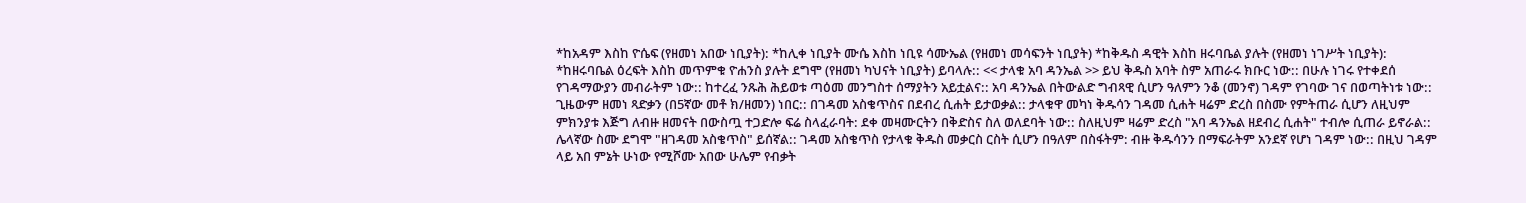*ከአዳም እስከ ዮሴፍ (የዘመነ አበው ነቢያት): *ከሊቀ ነቢያት ሙሴ እስከ ነቢዩ ሳሙኤል (የዘመነ መሳፍንት ነቢያት) *ከቅዱስ ዳዊት እስከ ዘሩባቤል ያሉት (የዘመነ ነገሥት ነቢያት): *ከዘሩባቤል ዕረፍት እስከ መጥምቁ ዮሐንስ ያሉት ደግሞ (የዘመነ ካህናት ነቢያት) ይባላሉ:: << ታላቁ አባ ዳንኤል >> ይህ ቅዱስ አባት ስም አጠራሩ ክቡር ነው:: በሁሉ ነገሩ የተቀደሰ የገዳማውያን መብራትም ነው:: ከተረፈ ንጹሕ ሕይወቱ ጣዕመ መንግስተ ሰማያትን አይቷልና:: አባ ዳንኤል በትውልድ ግብጻዊ ሲሆን ዓለምን ንቆ (መንኖ) ገዳም የገባው ገና በወጣትነቱ ነው:: ጊዜውም ዘመነ ጻድቃን (በ5ኛው መቶ ክ/ዘመን) ነበር:: በገዳመ አስቄጥስና በደብረ ሲሐት ይታወቃል:: ታላቁዋ መካነ ቅዱሳን ገዳመ ሲሐት ዛሬም ድረስ በስሙ የምትጠራ ሲሆን ለዚህም ምክንያቱ እጅግ ለብዙ ዘመናት በውስጧ ተጋድሎ ፍሬ ስላፈራባት: ደቀ መዛሙርትን በቅድስና ስለ ወለደባት ነው:: ስለዚህም ዛሬም ድረስ "አባ ዳንኤል ዘደብረ ሲሐት" ተብሎ ሲጠራ ይኖራል:: ሌላኛው ስሙ ደግሞ "ዘገዳመ አስቄጥስ" ይሰኛል:: ገዳመ አስቄጥስ የታላቁ ቅዱስ መቃርስ ርስት ሲሆን በዓለም በስፋትም: ብዙ ቅዱሳንን በማፍራትም አንደኛ የሆነ ገዳም ነው:: በዚህ ገዳም ላይ አበ ምኔት ሁነው የሚሾሙ አበው ሁሌም የብቃት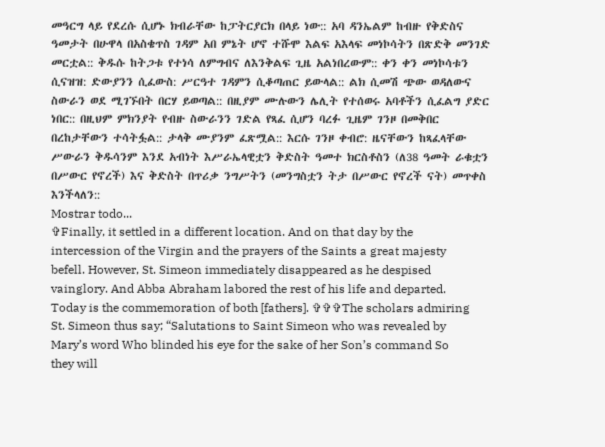መዓርግ ላይ የደረሱ ሲሆኑ ክብራቸው ከፓትርያርክ በላይ ነው:: አባ ዳንኤልም ከብዙ የቅድስና ዓመታት በሁዋላ በአስቄጥስ ገዳም አበ ምኔት ሆኖ ተሹሞ እልፍ አእላፍ መነኮሳትን በጽድቅ መንገድ መርቷል:: ቅዱሱ ከትጋቱ የተነሳ ለምግብና ለእንቅልፍ ጊዜ አልነበረውም:: ቀን ቀን መነኮሳቱን ሲናዝዝ: ድውያንን ሲፈውስ: ሥርዓተ ገዳምን ሲቆጣጠር ይውላል:: ልክ ሲመሽ ጭው ወዳለውና ስውራን ወደ ሚገኙበት በርሃ ይወጣል:: በዚያም ሙሉውን ሌሊት የተሰወሩ አባቶችን ሲፈልግ ያድር ነበር:: በዚህም ምክንያት የብዙ ስውራንን ገድል የጻፈ ሲሆን ባረፉ ጊዜም ገንዞ በመቅበር በረከታቸውን ተሳትፏል:: ታላቅ ሙያንም ፈጽሟል:: እርሱ ገንዞ ቀብሮ: ዜናቸውን ከጻፈላቸው ሥውራን ቅዱሳንም እንደ አብነት እሥራኤላዊቷን ቅድስት ዓመተ ክርስቶስን (ለ38 ዓመት ራቁቷን በሥውር የኖረች) እና ቅድስት በጥሪቃ ንግሥትን (መንግስቷን ትታ በሥውር የኖረች ናት) መጥቀስ እንችላለን::
Mostrar todo...
✞Finally, it settled in a different location. And on that day by the intercession of the Virgin and the prayers of the Saints a great majesty befell. However, St. Simeon immediately disappeared as he despised vainglory. And Abba Abraham labored the rest of his life and departed. Today is the commemoration of both [fathers]. ✞✞✞The scholars admiring St. Simeon thus say; “Salutations to Saint Simeon who was revealed by Mary’s word Who blinded his eye for the sake of her Son’s command So they will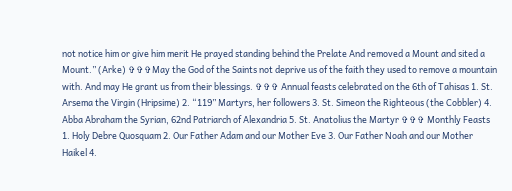not notice him or give him merit He prayed standing behind the Prelate And removed a Mount and sited a Mount.” (Arke) ✞✞✞May the God of the Saints not deprive us of the faith they used to remove a mountain with. And may He grant us from their blessings. ✞✞✞ Annual feasts celebrated on the 6th of Tahisas 1. St. Arsema the Virgin (Hripsime) 2. “119” Martyrs, her followers 3. St. Simeon the Righteous (the Cobbler) 4. Abba Abraham the Syrian, 62nd Patriarch of Alexandria 5. St. Anatolius the Martyr ✞✞✞ Monthly Feasts 1. Holy Debre Quosquam 2. Our Father Adam and our Mother Eve 3. Our Father Noah and our Mother Haikel 4.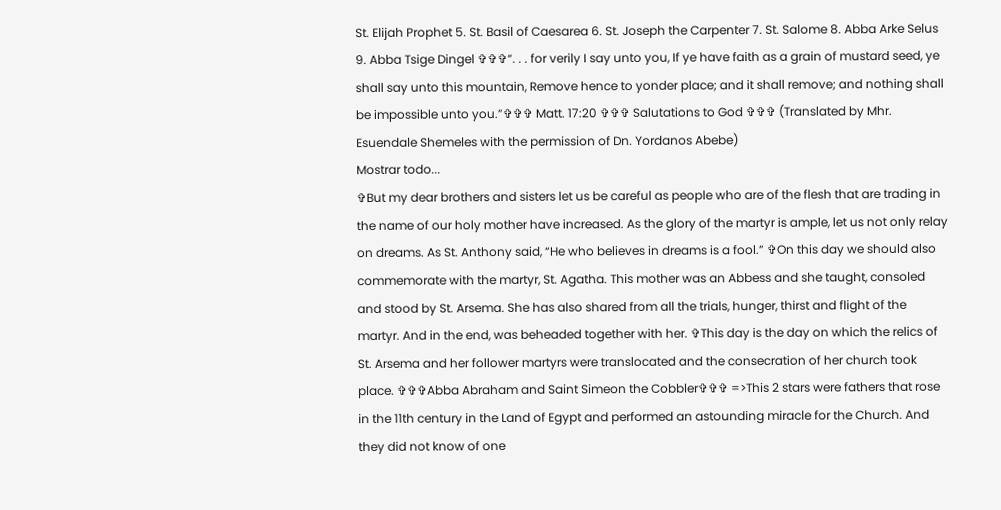St. Elijah Prophet 5. St. Basil of Caesarea 6. St. Joseph the Carpenter 7. St. Salome 8. Abba Arke Selus 9. Abba Tsige Dingel ✞✞✞“. . . for verily I say unto you, If ye have faith as a grain of mustard seed, ye shall say unto this mountain, Remove hence to yonder place; and it shall remove; and nothing shall be impossible unto you.”✞✞✞ Matt. 17:20 ✞✞✞ Salutations to God ✞✞✞ (Translated by Mhr. Esuendale Shemeles with the permission of Dn. Yordanos Abebe)
Mostrar todo...
✞But my dear brothers and sisters let us be careful as people who are of the flesh that are trading in the name of our holy mother have increased. As the glory of the martyr is ample, let us not only relay on dreams. As St. Anthony said, “He who believes in dreams is a fool.” ✞On this day we should also commemorate with the martyr, St. Agatha. This mother was an Abbess and she taught, consoled and stood by St. Arsema. She has also shared from all the trials, hunger, thirst and flight of the martyr. And in the end, was beheaded together with her. ✞This day is the day on which the relics of St. Arsema and her follower martyrs were translocated and the consecration of her church took place. ✞✞✞Abba Abraham and Saint Simeon the Cobbler✞✞✞ =>This 2 stars were fathers that rose in the 11th century in the Land of Egypt and performed an astounding miracle for the Church. And they did not know of one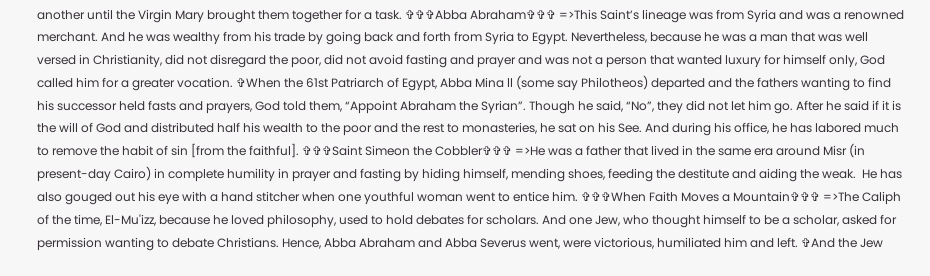another until the Virgin Mary brought them together for a task. ✞✞✞Abba Abraham✞✞✞ =>This Saint’s lineage was from Syria and was a renowned merchant. And he was wealthy from his trade by going back and forth from Syria to Egypt. Nevertheless, because he was a man that was well versed in Christianity, did not disregard the poor, did not avoid fasting and prayer and was not a person that wanted luxury for himself only, God called him for a greater vocation. ✞When the 61st Patriarch of Egypt, Abba Mina ll (some say Philotheos) departed and the fathers wanting to find his successor held fasts and prayers, God told them, “Appoint Abraham the Syrian”. Though he said, “No”, they did not let him go. After he said if it is the will of God and distributed half his wealth to the poor and the rest to monasteries, he sat on his See. And during his office, he has labored much to remove the habit of sin [from the faithful]. ✞✞✞Saint Simeon the Cobbler✞✞✞ =>He was a father that lived in the same era around Misr (in present-day Cairo) in complete humility in prayer and fasting by hiding himself, mending shoes, feeding the destitute and aiding the weak.  He has also gouged out his eye with a hand stitcher when one youthful woman went to entice him. ✞✞✞When Faith Moves a Mountain✞✞✞ =>The Caliph of the time, El-Mu'izz, because he loved philosophy, used to hold debates for scholars. And one Jew, who thought himself to be a scholar, asked for permission wanting to debate Christians. Hence, Abba Abraham and Abba Severus went, were victorious, humiliated him and left. ✞And the Jew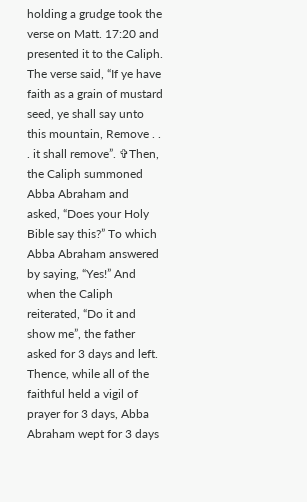holding a grudge took the verse on Matt. 17:20 and presented it to the Caliph. The verse said, “If ye have faith as a grain of mustard seed, ye shall say unto this mountain, Remove . . . it shall remove”. ✞Then, the Caliph summoned Abba Abraham and asked, “Does your Holy Bible say this?” To which Abba Abraham answered by saying, “Yes!” And when the Caliph reiterated, “Do it and show me”, the father asked for 3 days and left. Thence, while all of the faithful held a vigil of prayer for 3 days, Abba Abraham wept for 3 days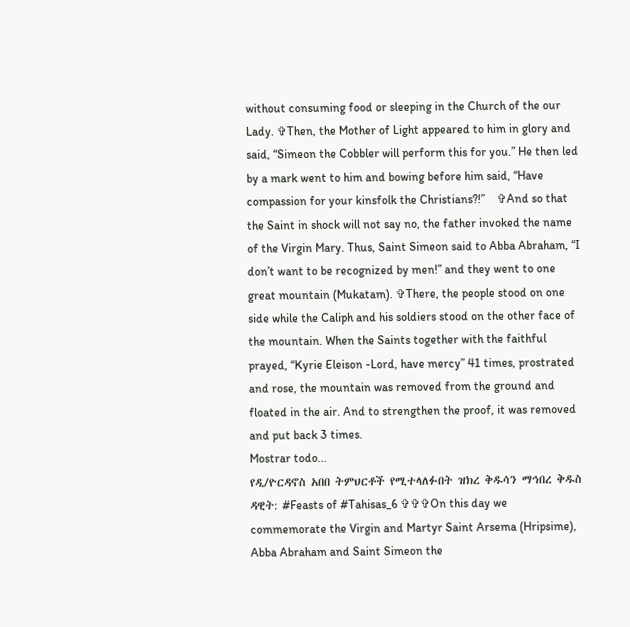without consuming food or sleeping in the Church of the our Lady. ✞Then, the Mother of Light appeared to him in glory and said, “Simeon the Cobbler will perform this for you.” He then led by a mark went to him and bowing before him said, “Have compassion for your kinsfolk the Christians?!”    ✞And so that the Saint in shock will not say no, the father invoked the name of the Virgin Mary. Thus, Saint Simeon said to Abba Abraham, “I don’t want to be recognized by men!” and they went to one great mountain (Mukatam). ✞There, the people stood on one side while the Caliph and his soldiers stood on the other face of the mountain. When the Saints together with the faithful prayed, “Kyrie Eleison -Lord, have mercy” 41 times, prostrated and rose, the mountain was removed from the ground and floated in the air. And to strengthen the proof, it was removed and put back 3 times.
Mostrar todo...
የዲ/ዮርዳኖስ አበበ ትምህርቶች የሚተላለፉበት ዝክረ ቅዱሳን ማኅበረ ቅዱስ ዳዊት: #Feasts of #Tahisas_6 ✞✞✞On this day we commemorate the Virgin and Martyr Saint Arsema (Hripsime), Abba Abraham and Saint Simeon the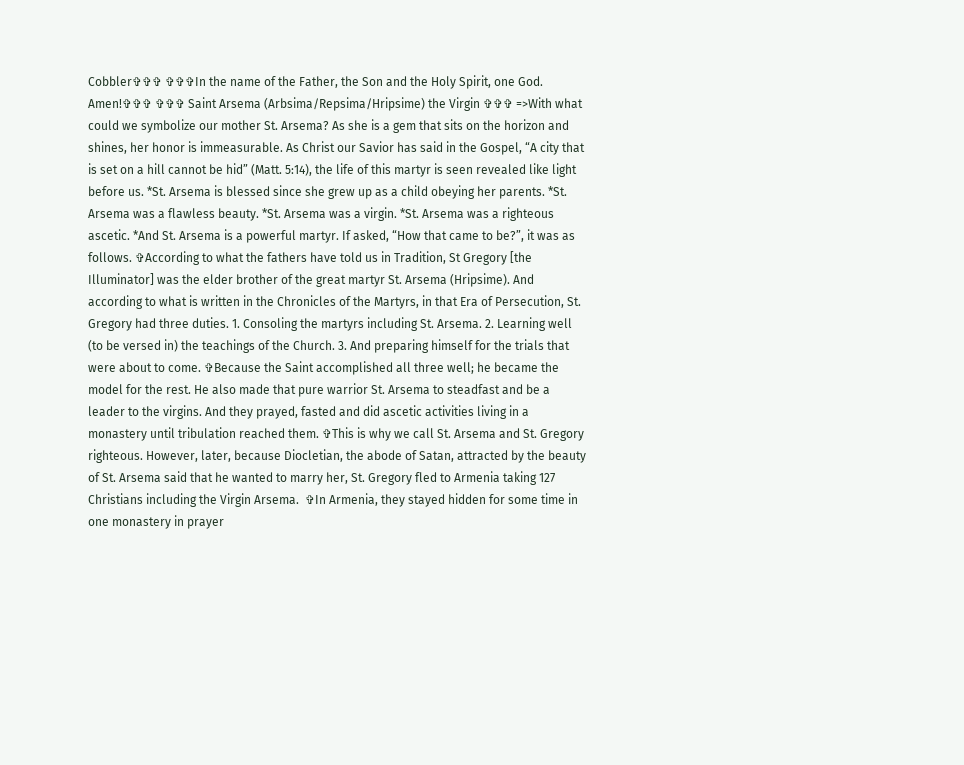Cobbler✞✞✞ ✞✞✞In the name of the Father, the Son and the Holy Spirit, one God. Amen!✞✞✞ ✞✞✞ Saint Arsema (Arbsima/Repsima/Hripsime) the Virgin ✞✞✞ =>With what could we symbolize our mother St. Arsema? As she is a gem that sits on the horizon and shines, her honor is immeasurable. As Christ our Savior has said in the Gospel, “A city that is set on a hill cannot be hid” (Matt. 5:14), the life of this martyr is seen revealed like light before us. *St. Arsema is blessed since she grew up as a child obeying her parents. *St. Arsema was a flawless beauty. *St. Arsema was a virgin. *St. Arsema was a righteous ascetic. *And St. Arsema is a powerful martyr. If asked, “How that came to be?”, it was as follows. ✞According to what the fathers have told us in Tradition, St Gregory [the Illuminator] was the elder brother of the great martyr St. Arsema (Hripsime). And according to what is written in the Chronicles of the Martyrs, in that Era of Persecution, St. Gregory had three duties. 1. Consoling the martyrs including St. Arsema. 2. Learning well (to be versed in) the teachings of the Church. 3. And preparing himself for the trials that were about to come. ✞Because the Saint accomplished all three well; he became the model for the rest. He also made that pure warrior St. Arsema to steadfast and be a leader to the virgins. And they prayed, fasted and did ascetic activities living in a monastery until tribulation reached them. ✞This is why we call St. Arsema and St. Gregory righteous. However, later, because Diocletian, the abode of Satan, attracted by the beauty of St. Arsema said that he wanted to marry her, St. Gregory fled to Armenia taking 127 Christians including the Virgin Arsema.  ✞In Armenia, they stayed hidden for some time in one monastery in prayer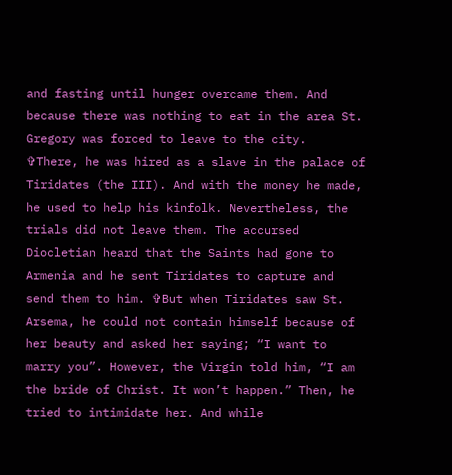and fasting until hunger overcame them. And because there was nothing to eat in the area St. Gregory was forced to leave to the city.  ✞There, he was hired as a slave in the palace of Tiridates (the III). And with the money he made, he used to help his kinfolk. Nevertheless, the trials did not leave them. The accursed Diocletian heard that the Saints had gone to Armenia and he sent Tiridates to capture and send them to him. ✞But when Tiridates saw St. Arsema, he could not contain himself because of her beauty and asked her saying; “I want to marry you”. However, the Virgin told him, “I am the bride of Christ. It won’t happen.” Then, he tried to intimidate her. And while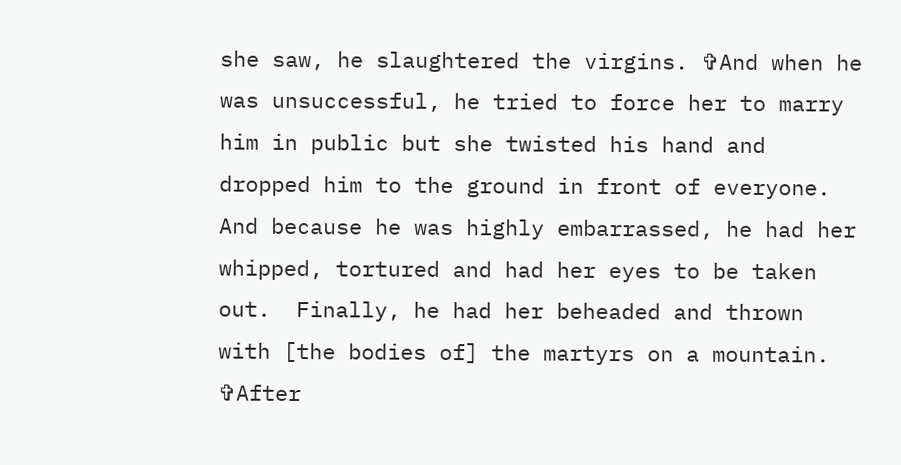she saw, he slaughtered the virgins. ✞And when he was unsuccessful, he tried to force her to marry him in public but she twisted his hand and dropped him to the ground in front of everyone. And because he was highly embarrassed, he had her whipped, tortured and had her eyes to be taken out.  Finally, he had her beheaded and thrown with [the bodies of] the martyrs on a mountain. ✞After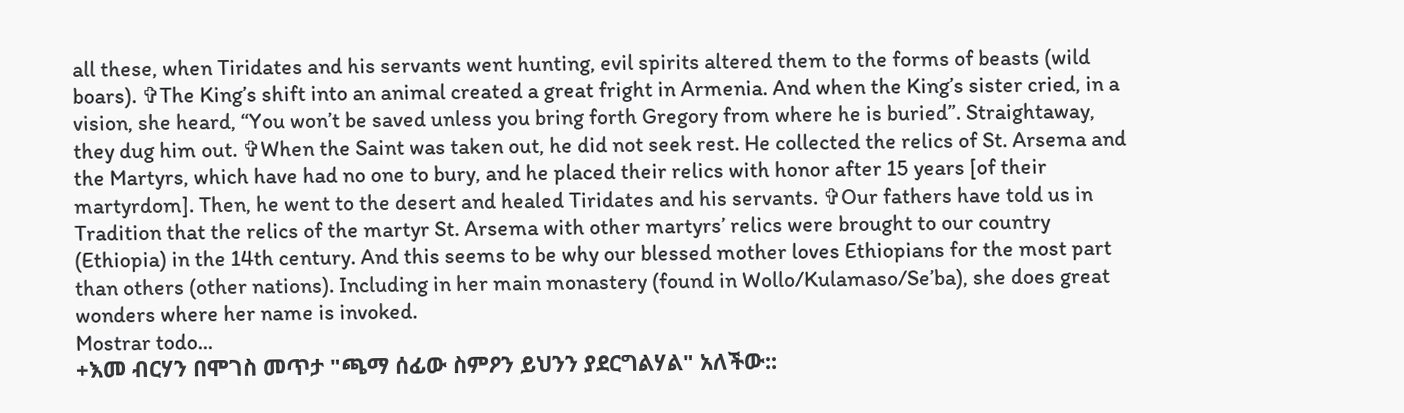all these, when Tiridates and his servants went hunting, evil spirits altered them to the forms of beasts (wild boars). ✞The King’s shift into an animal created a great fright in Armenia. And when the King’s sister cried, in a vision, she heard, “You won’t be saved unless you bring forth Gregory from where he is buried”. Straightaway, they dug him out. ✞When the Saint was taken out, he did not seek rest. He collected the relics of St. Arsema and the Martyrs, which have had no one to bury, and he placed their relics with honor after 15 years [of their martyrdom]. Then, he went to the desert and healed Tiridates and his servants. ✞Our fathers have told us in Tradition that the relics of the martyr St. Arsema with other martyrs’ relics were brought to our country (Ethiopia) in the 14th century. And this seems to be why our blessed mother loves Ethiopians for the most part than others (other nations). Including in her main monastery (found in Wollo/Kulamaso/Se’ba), she does great wonders where her name is invoked.
Mostrar todo...
+እመ ብርሃን በሞገስ መጥታ "ጫማ ሰፊው ስምዖን ይህንን ያደርግልሃል" አለችው::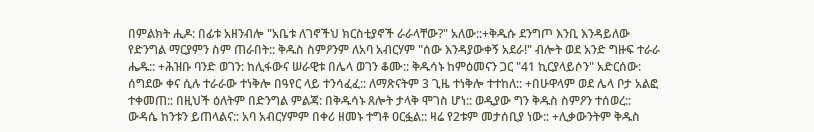በምልክት ሒዶ: በፊቱ አዘንብሎ "አቤቱ ለገኖችህ ክርስቲያኖች ራራላቸው?" አለው::+ቅዱሱ ደንግጦ እንቢ እንዳይለው የድንግል ማርያምን ስም ጠራበት:: ቅዱስ ስምዖንም ለአባ አብርሃም "ሰው እንዳያውቀኝ አደራ!" ብሎት ወደ አንድ ግዙፍ ተራራ ሔዱ:: +ሕዝቡ ባንድ ወገን: ከሊፋውና ሠራዊቱ በሌላ ወገን ቆሙ:: ቅዱሳኑ ከምዕመናን ጋር "41 ኪርያላይሶን" አድርሰው: ሰግደው ቀና ሲሉ ተራራው ተነቅሎ በዓየር ላይ ተንሳፈፈ:: ለማጽናትም 3 ጊዜ ተነቅሎ ተተከለ:: +በሁዋላም ወደ ሌላ ቦታ አልፎ ተቀመጠ:: በዚህች ዕለትም በድንግል ምልጃ: በቅዱሳኑ ጸሎት ታላቅ ሞገስ ሆነ:: ወዲያው ግን ቅዱስ ስምዖን ተሰወረ:: ውዳሴ ከንቱን ይጠላልና:: አባ አብርሃምም በቀሪ ዘመኑ ተግቶ ዐርፏል:: ዛሬ የ2ቱም መታሰቢያ ነው:: +ሊቃውንትም ቅዱስ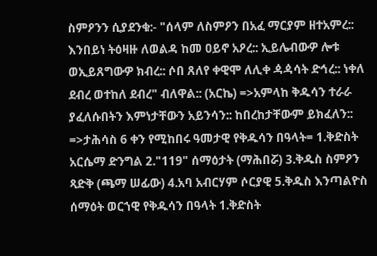ስምዖንን ሲያደንቁ:- "ሰላም ለስምዖን በአፈ ማርያም ዘተአምረ:: እንበይነ ትዕዛዙ ለወልዳ ከመ ዐይኖ አዖረ:: ኢይሌብውዎ ሎቱ ወኢይጸግውዎ ክብረ:: ሶበ ጸለየ ቀዊሞ ለሊቀ ዻዻሳት ድኅረ:: ነቀለ ደብረ ወተከለ ደብረ" ብለዋል:: (አርኬ) =>አምላከ ቅዱሳን ተራራ ያፈለሱበትን እምነታቸውን አይንሳን:: ከበረከታቸውም ይክፈለን:: =>ታሕሳስ 6 ቀን የሚከበሩ ዓመታዊ የቅዱሳን በዓላት= 1.ቅድስት አርሴማ ድንግል 2."119" ሰማዕታት (ማሕበሯ) 3.ቅዱስ ስምዖን ጻድቅ (ጫማ ሠፊው) 4.አባ አብርሃም ሶርያዊ 5.ቅዱስ እንጣልዮስ ሰማዕት ወርኀዊ የቅዱሳን በዓላት 1.ቅድስት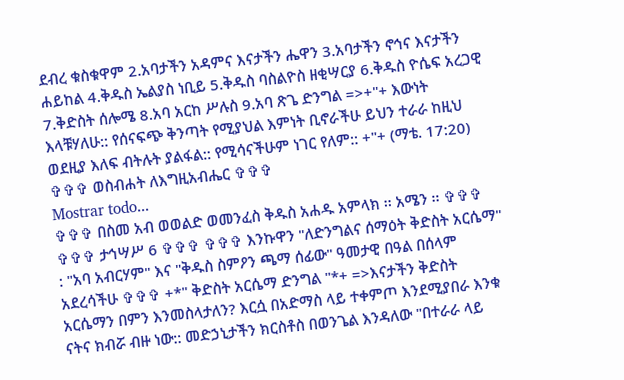ደብረ ቁስቁዋም 2.አባታችን አዳምና እናታችን ሔዋን 3.አባታችን ኖኅና እናታችን ሐይከል 4.ቅዱስ ኤልያስ ነቢይ 5.ቅዱስ ባስልዮስ ዘቂሣርያ 6.ቅዱስ ዮሴፍ አረጋዊ 7.ቅድስት ሰሎሜ 8.አባ አርከ ሥሉስ 9.አባ ጽጌ ድንግል =>+"+ እውነት እላቹሃለሁ:: የሰናፍጭ ቅንጣት የሚያህል እምነት ቢኖራችሁ ይህን ተራራ ከዚህ ወደዚያ እለፍ ብትሉት ያልፋል:: የሚሳናችሁም ነገር የለም:: +"+ (ማቴ. 17:20) ✞✞✞ ወስብሐት ለእግዚአብሔር ✞✞✞
Mostrar todo...
✞✞✞ በስመ አብ ወወልድ ወመንፈስ ቅዱስ አሐዱ አምላክ ፡፡ አሜን ፡፡ ✞✞✞ ✞✞✞ ታኅሣሥ 6 ✞✞✞ ✞✞✞ እንኩዋን "ለድንግልና ሰማዕት ቅድስት አርሴማ" : "አባ አብርሃም" እና "ቅዱስ ስምዖን ጫማ ሰፊው" ዓመታዊ በዓል በሰላም አደረሳችሁ ✞✞✞ +*" ቅድስት አርሴማ ድንግል "*+ =>እናታችን ቅድስት አርሴማን በምን እንመስላታለን? እርሷ በአድማስ ላይ ተቀምጦ እንደሚያበራ እንቁ ናትና ክብሯ ብዙ ነው:: መድኃኒታችን ክርስቶስ በወንጌል እንዳለው "በተራራ ላይ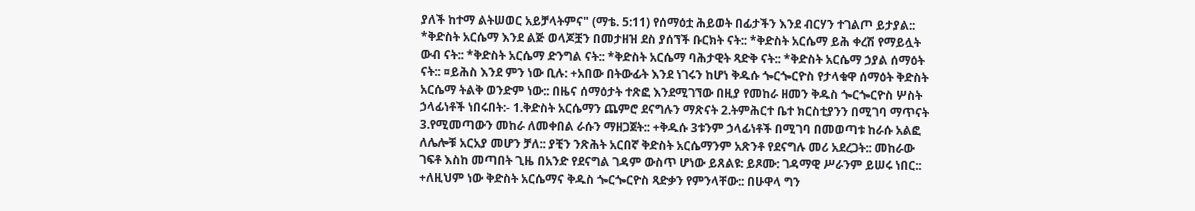ያለች ከተማ ልትሠወር አይቻላትምና" (ማቴ. 5:11) የሰማዕቷ ሕይወት በፊታችን እንደ ብርሃን ተገልጦ ይታያል:: *ቅድስት አርሴማ እንደ ልጅ ወላጆቿን በመታዘዝ ደስ ያሰኘች ቡርክት ናት:: *ቅድስት አርሴማ ይሕ ቀረሽ የማይሏት ውብ ናት:: *ቅድስት አርሴማ ድንግል ናት:: *ቅድስት አርሴማ ባሕታዊት ጻድቅ ናት:: *ቅድስት አርሴማ ኃያል ሰማዕት ናት:: ¤ይሕስ እንደ ምን ነው ቢሉ: +አበው በትውፊት እንደ ነገሩን ከሆነ ቅዱሱ ጐርጐርዮስ የታላቁዋ ሰማዕት ቅድስት አርሴማ ትልቅ ወንድም ነው:: በዜና ሰማዕታት ተጽፎ እንደሚገኘው በዚያ የመከራ ዘመን ቅዱስ ጐርጐርዮስ ሦስት ኃላፊነቶች ነበሩበት:- 1.ቅድስት አርሴማን ጨምሮ ደናግሉን ማጽናት 2.ትምሕርተ ቤተ ክርስቲያንን በሚገባ ማጥናት 3.የሚመጣውን መከራ ለመቀበል ራሱን ማዘጋጀት:: +ቅዱሱ 3ቱንም ኃላፊነቶች በሚገባ በመወጣቱ ከራሱ አልፎ ለሌሎቹ አርአያ መሆን ቻለ:: ያቺን ንጽሕት አርበኛ ቅድስት አርሴማንም አጽንቶ የደናግሉ መሪ አደረጋት:: መከራው ገፍቶ እስከ መጣበት ጊዜ በአንድ የደናግል ገዳም ውስጥ ሆነው ይጸልዩ: ይጾሙ: ገዳማዊ ሥራንም ይሠሩ ነበር:: +ለዚህም ነው ቅድስት አርሴማና ቅዱስ ጐርጐርዮስ ጻድቃን የምንላቸው:: በሁዋላ ግን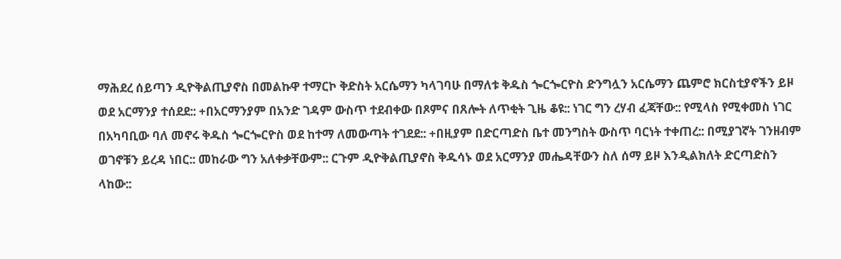ማሕደረ ሰይጣን ዲዮቅልጢያኖስ በመልኩዋ ተማርኮ ቅድስት አርሴማን ካላገባሁ በማለቱ ቅዱስ ጐርጐርዮስ ድንግሏን አርሴማን ጨምሮ ክርስቲያኖችን ይዞ ወደ አርማንያ ተሰደደ:: +በአርማንያም በአንድ ገዳም ውስጥ ተደብቀው በጾምና በጸሎት ለጥቂት ጊዜ ቆዩ:: ነገር ግን ረሃብ ፈጃቸው:: የሚላስ የሚቀመስ ነገር በአካባቢው ባለ መኖሩ ቅዱስ ጐርጐርዮስ ወደ ከተማ ለመውጣት ተገደደ:: +በዚያም በድርጣድስ ቤተ መንግስት ውስጥ ባርነት ተቀጠረ:: በሚያገኛት ገንዘብም ወገኖቹን ይረዳ ነበር:: መከራው ግን አለቀቃቸውም:: ርጉም ዲዮቅልጢያኖስ ቅዱሳኑ ወደ አርማንያ መሔዳቸውን ስለ ሰማ ይዞ እንዲልክለት ድርጣድስን ላከው::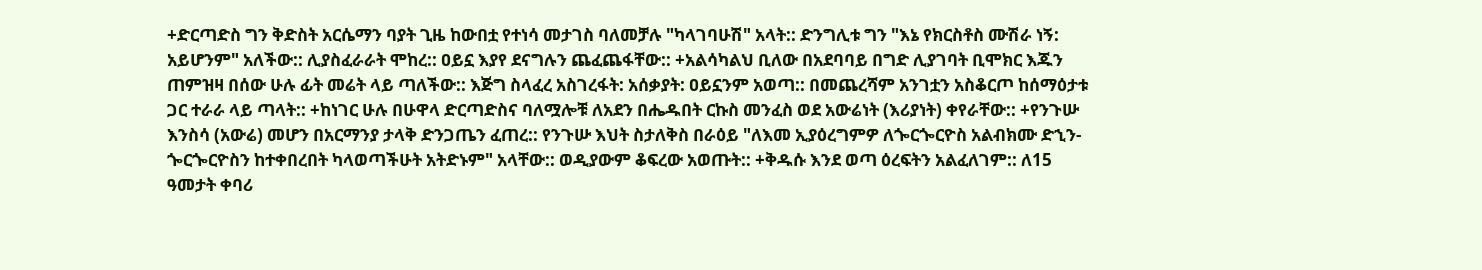+ድርጣድስ ግን ቅድስት አርሴማን ባያት ጊዜ ከውበቷ የተነሳ መታገስ ባለመቻሉ "ካላገባሁሽ" አላት:: ድንግሊቱ ግን "እኔ የክርስቶስ ሙሽራ ነኝ: አይሆንም" አለችው:: ሊያስፈራራት ሞከረ:: ዐይኗ እያየ ደናግሉን ጨፈጨፋቸው:: +አልሳካልህ ቢለው በአደባባይ በግድ ሊያገባት ቢሞክር እጁን ጠምዝዛ በሰው ሁሉ ፊት መሬት ላይ ጣለችው:: እጅግ ስላፈረ አስገረፋት: አሰቃያት: ዐይኗንም አወጣ:: በመጨረሻም አንገቷን አስቆርጦ ከሰማዕታቱ ጋር ተራራ ላይ ጣላት:: +ከነገር ሁሉ በሁዋላ ድርጣድስና ባለሟሎቹ ለአደን በሔዱበት ርኩስ መንፈስ ወደ አውሬነት (እሪያነት) ቀየራቸው:: +የንጉሡ እንስሳ (አውሬ) መሆን በአርማንያ ታላቅ ድንጋጤን ፈጠረ:: የንጉሡ እህት ስታለቅስ በራዕይ "ለእመ ኢያዕረግምዎ ለጐርጐርዮስ አልብክሙ ድኂን-ጐርጐርዮስን ከተቀበረበት ካላወጣችሁት አትድኑም" አላቸው:: ወዲያውም ቆፍረው አወጡት:: +ቅዱሱ እንደ ወጣ ዕረፍትን አልፈለገም:: ለ15 ዓመታት ቀባሪ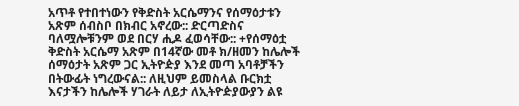አጥቶ የተበተነውን የቅድስት አርሴማንና የሰማዕታቱን አጽም ሰብስቦ በክብር አኖረው:: ድርጣድስና ባለሟሎቹንም ወደ በርሃ ሒዶ ፈወሳቸው:: +የሰማዕቷ ቅድስት አርሴማ አጽም በ14ኛው መቶ ክ/ዘመን ከሌሎች ሰማዕታት አጽም ጋር ኢትዮዽያ እንደ መጣ አባቶቻችን በትውፊት ነግረውናል:: ለዚህም ይመስላል ቡርክቷ እናታችን ከሌሎች ሃገራት ለይታ ለኢትዮዽያውያን ልዩ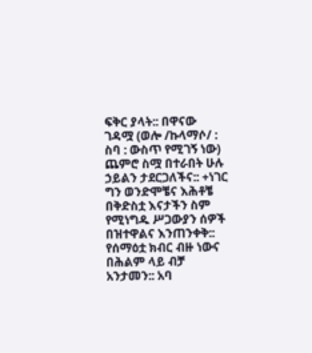ፍቅር ያላት:: በዋናው ገዳሟ (ወሎ /ኩላማሶ/ : ስባ : ውስጥ የሚገኝ ነው) ጨምሮ ስሟ በተራበት ሁሉ ኃይልን ታደርጋለችና:: +ነገር ግን ወንድሞቼና እሕቶቼ በቅድስቷ እናታችን ስም የሚነግዱ ሥጋውያን ሰዎች በዝተዋልና እንጠንቀቅ:: የሰማዕቷ ክብር ብዙ ነውና በሕልም ላይ ብቻ አንታመን:: አባ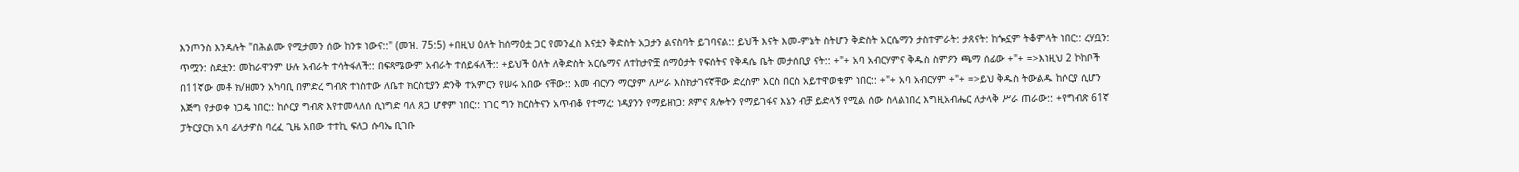እንጦንስ እንዳሉት "በሕልሙ የሚታመን ሰው ከንቱ ነውና::" (መዝ. 75:5) +በዚህ ዕለት ከሰማዕቷ ጋር የመንፈስ እናቷን ቅድስት አጋታን ልናስባት ይገባናል:: ይህች እናት እመ-ምኔት ስትሆን ቅድስት አርሴማን ታስተምራት: ታጸናት: ከጐኗም ትቆምላት ነበር:: ረሃቧን: ጥሟን: ስደቷን: መከራዋንም ሁሉ አብራት ተሳትፋለች:: በፍጻሜውም አብራት ተሰይፋለች:: +ይህች ዕለት ለቅድስት አርሴማና ለተከታዮቿ ሰማዕታት የፍሰትና የቅዳሴ ቤት መታሰቢያ ናት:: +"+ አባ አብርሃምና ቅዱስ ስምዖን ጫማ ሰፊው +"+ =>እነዚህ 2 ኮከቦች በ11ኛው መቶ ክ/ዘመን አካባቢ በምድረ ግብጽ ተነስተው ለቤተ ክርስቲያን ድንቅ ተአምርን የሠሩ አበው ናቸው:: እመ ብርሃን ማርያም ለሥራ እስክታገናኛቸው ድረስም እርስ በርስ አይተዋወቁም ነበር:: +"+ አባ አብርሃም +"+ =>ይህ ቅዱስ ትውልዱ ከሶርያ ሲሆን እጅግ የታወቀ ነጋዴ ነበር:: ከሶርያ ግብጽ እየተመላለሰ ሲነግድ ባለ ጸጋ ሆኖም ነበር:: ነገር ግን ክርስትናን አጥብቆ የተማረ: ነዳያንን የማይዘነጋ: ጾምና ጸሎትን የማይገፋና እኔን ብቻ ይድላኝ የሚል ሰው ስላልነበረ እግዚአብሔር ለታላቅ ሥራ ጠራው:: +የግብጽ 61ኛ ፓትርያርክ አባ ፊላታዎስ ባረፈ ጊዜ አበው ተተኪ ፍለጋ ሱባኤ ቢገቡ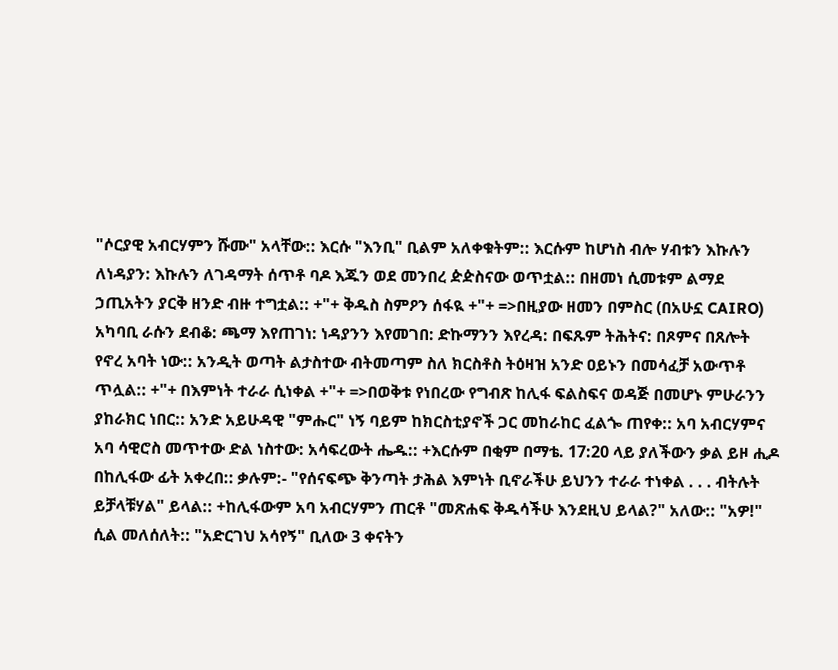"ሶርያዊ አብርሃምን ሹሙ" አላቸው:: እርሱ "እንቢ" ቢልም አለቀቁትም:: እርሱም ከሆነስ ብሎ ሃብቱን እኩሉን ለነዳያን: እኩሉን ለገዳማት ሰጥቶ ባዶ እጁን ወደ መንበረ ዽዽስናው ወጥቷል:: በዘመነ ሲመቱም ልማደ ኃጢአትን ያርቅ ዘንድ ብዙ ተግቷል:: +"+ ቅዱስ ስምዖን ሰፋዪ +"+ =>በዚያው ዘመን በምስር (በአሁኗ CAIRO) አካባቢ ራሱን ደብቆ: ጫማ እየጠገነ: ነዳያንን እየመገበ: ድኩማንን እየረዳ: በፍጹም ትሕትና: በጾምና በጸሎት የኖረ አባት ነው:: አንዲት ወጣት ልታስተው ብትመጣም ስለ ክርስቶስ ትዕዛዝ አንድ ዐይኑን በመሳፈቻ አውጥቶ ጥሏል:: +"+ በእምነት ተራራ ሲነቀል +"+ =>በወቅቱ የነበረው የግብጽ ከሊፋ ፍልስፍና ወዳጅ በመሆኑ ምሁራንን ያከራክር ነበር:: አንድ አይሁዳዊ "ምሑር" ነኝ ባይም ከክርስቲያኖች ጋር መከራከር ፈልጐ ጠየቀ:: አባ አብርሃምና አባ ሳዊሮስ መጥተው ድል ነስተው: አሳፍረውት ሔዱ:: +እርሱም በቂም በማቴ. 17:20 ላይ ያለችውን ቃል ይዞ ሒዶ በከሊፋው ፊት አቀረበ:: ቃሉም:- "የሰናፍጭ ቅንጣት ታሕል እምነት ቢኖራችሁ ይህንን ተራራ ተነቀል . . . ብትሉት ይቻላቹሃል" ይላል:: +ከሊፋውም አባ አብርሃምን ጠርቶ "መጽሐፍ ቅዱሳችሁ እንደዚህ ይላል?" አለው:: "አዎ!" ሲል መለሰለት:: "አድርገህ አሳየኝ" ቢለው 3 ቀናትን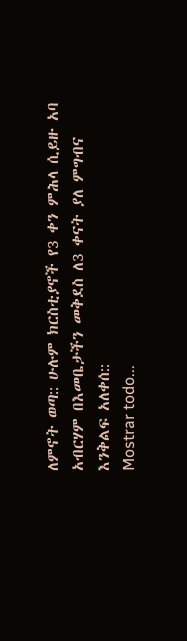ለምኖት ወጣ:: ሁሉም ክርስቲያኖች የ3 ቀን ምሕላ ሲይዙ አባ አብርሃም በእመቤታችን መቅደስ ለ3 ቀናት ያለ ምግብና እንቅልፍ አለቀሰ::
Mostrar todo...